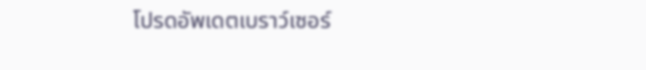โปรดอัพเดตเบราว์เซอร์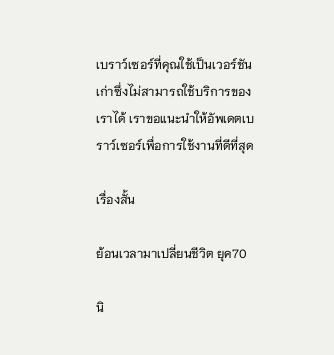เบราว์เซอร์ที่คุณใช้เป็นเวอร์ชันเก่าซึ่งไม่สามารถใช้บริการของเราได้ เราขอแนะนำให้อัพเดตเบราว์เซอร์เพื่อการใช้งานที่ดีที่สุด

เรื่องสั้น

ย้อนเวลามาเปลี่ยนชีวิต ยุค70

นิ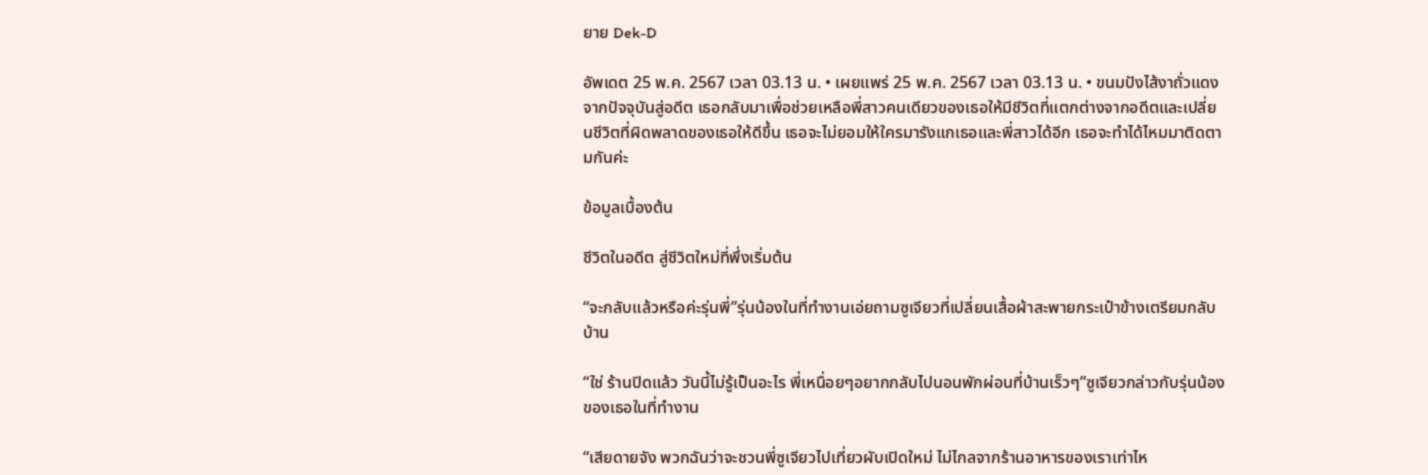ยาย Dek-D

อัพเดต 25 พ.ค. 2567 เวลา 03.13 น. • เผยแพร่ 25 พ.ค. 2567 เวลา 03.13 น. • ขนมปังไส้งาถั่วแดง
จากปัจจุบันสู่อดีต เธอกลับมาเพื่อช่วยเหลือพี่สาวคนเดียวของเธอให้มีชีวิตที่แตกต่างจากอดีตและเปลี่ยนชีวิตที่ผิดพลาดของเธอให้ดีขึ้น เธอจะไม่ยอมให้ใครมารังแกเธอและพี่สาวได้อีก เธอจะทำได้ไหมมาติดตามกันค่ะ

ข้อมูลเบื้องต้น

ชีวิตในอดีต สู่ชีวิตใหม่ที่พึ่งเริ่มต้น

“จะกลับแล้วหรือค่ะรุ่นพี่”รุ่นน้องในที่ทำงานเอ่ยถามซูเจียวที่เปลี่ยนเสื้อผ้าสะพายกระเป๋าข้างเตรียมกลับบ้าน

“ใช่ ร้านปิดแล้ว วันนี้ไม่รู้เป็นอะไร พี่เหนื่อยๆอยากกลับไปนอนพักผ่อนที่บ้านเร็วๆ”ซูเจียวกล่าวกับรุ่นน้องของเธอในที่ทำงาน

“เสียดายจัง พวกฉันว่าจะชวนพี่ซูเจียวไปเที่ยวผับเปิดใหม่ ไม่ไกลจากร้านอาหารของเราเท่าไห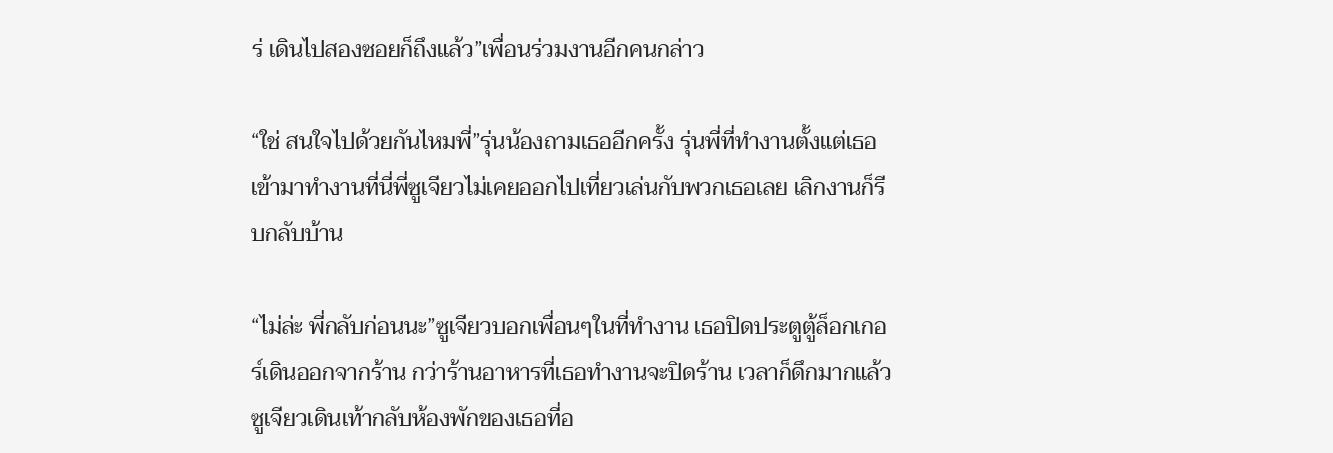ร่ เดินไปสองซอยก็ถึงแล้ว”เพื่อนร่วมงานอีกคนกล่าว

“ใช่ สนใจไปด้วยกันไหมพี่”รุ่นน้องถามเธออีกครั้ง รุ่นพี่ที่ทำงานตั้งแต่เธอเข้ามาทำงานที่นี่พี่ซูเจียวไม่เคยออกไปเที่ยวเล่นกับพวกเธอเลย เลิกงานก็รีบกลับบ้าน

“ไม่ล่ะ พี่กลับก่อนนะ”ซูเจียวบอกเพื่อนๆในที่ทำงาน เธอปิดประตูตู้ล็อกเกอร์เดินออกจากร้าน กว่าร้านอาหารที่เธอทำงานจะปิดร้าน เวลาก็ดึกมากแล้วซูเจียวเดินเท้ากลับห้องพักของเธอที่อ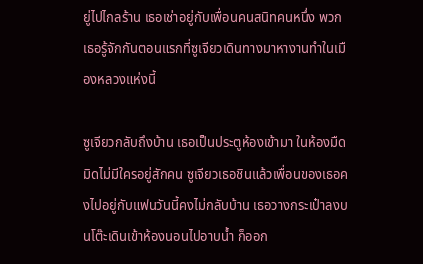ยู่ไปไกลร้าน เธอเช่าอยู่กับเพื่อนคนสนิทคนหนึ่ง พวกเธอรู้จักกันตอนแรกที่ซูเจียวเดินทางมาหางานทำในเมืองหลวงแห่งนี้

ซูเจียวกลับถึงบ้าน เธอเป็นประตูห้องเข้ามา ในห้องมืดมิดไม่มีใครอยู่สักคน ซูเจียวเธอชินแล้วเพื่อนของเธอคงไปอยู่กับแฟนวันนี้คงไม่กลับบ้าน เธอวางกระเป๋าลงบนโต๊ะเดินเข้าห้องนอนไปอาบน้ำ ก็ออก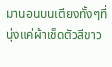มานอนบนเตียงทั้งๆที่นุ่งแค่ผ้าเช็ดตัวสีขาว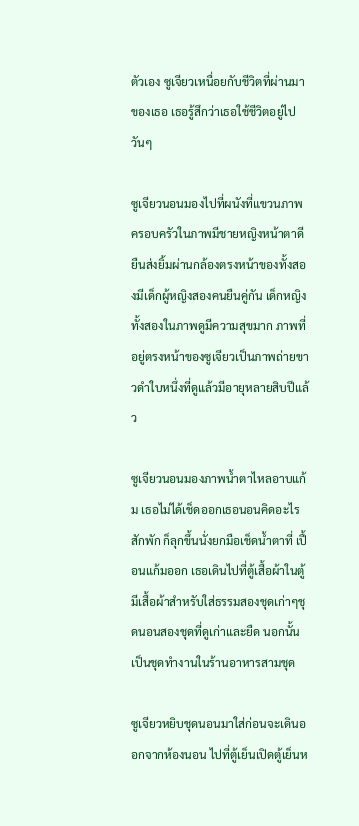ตัวเอง ซูเจียวเหนื่อยกับชีวิตที่ผ่านมาของเธอ เธอรู้สึกว่าเธอใช้ชีวิตอยู่ไปวันๆ

ซูเจียวนอนมองไปที่ผนังที่แขวนภาพครอบครัวในภาพมีชายหญิงหน้าตาดียืนส่งยิ้มผ่านกล้องตรงหน้าของทั้งสองมีเด็กผู้หญิงสองคนยืนคู่กัน เด็กหญิงทั้งสองในภาพดูมีความสุขมาก ภาพที่อยู่ตรงหน้าของซูเจียวเป็นภาพถ่ายขาวดำใบหนึ่งที่ดูแล้วมีอายุหลายสิบปีแล้ว

ซูเจียวนอนมองภาพน้ำตาไหลอาบแก้ม เธอไม่ได้เช็ดออกเธอนอนคิดอะไรสักพัก ก็ลุกขึ้นนั่งยกมือเช็ดน้ำตาที่ เปื้อนแก้มออก เธอเดินไปที่ตู้เสื้อผ้าในตู้มีเสื้อผ้าสำหรับใส่ธรรมสองชุดเก่าๆชุดนอนสองชุดที่ดูเก่าและยืด นอกนั้นเป็นชุดทำงานในร้านอาหารสามชุด

ซูเจียวหยิบชุดนอนมาใส่ก่อนจะเดินออกจากห้องนอน ไปที่ตู้เย็นเปิดตู้เย็นห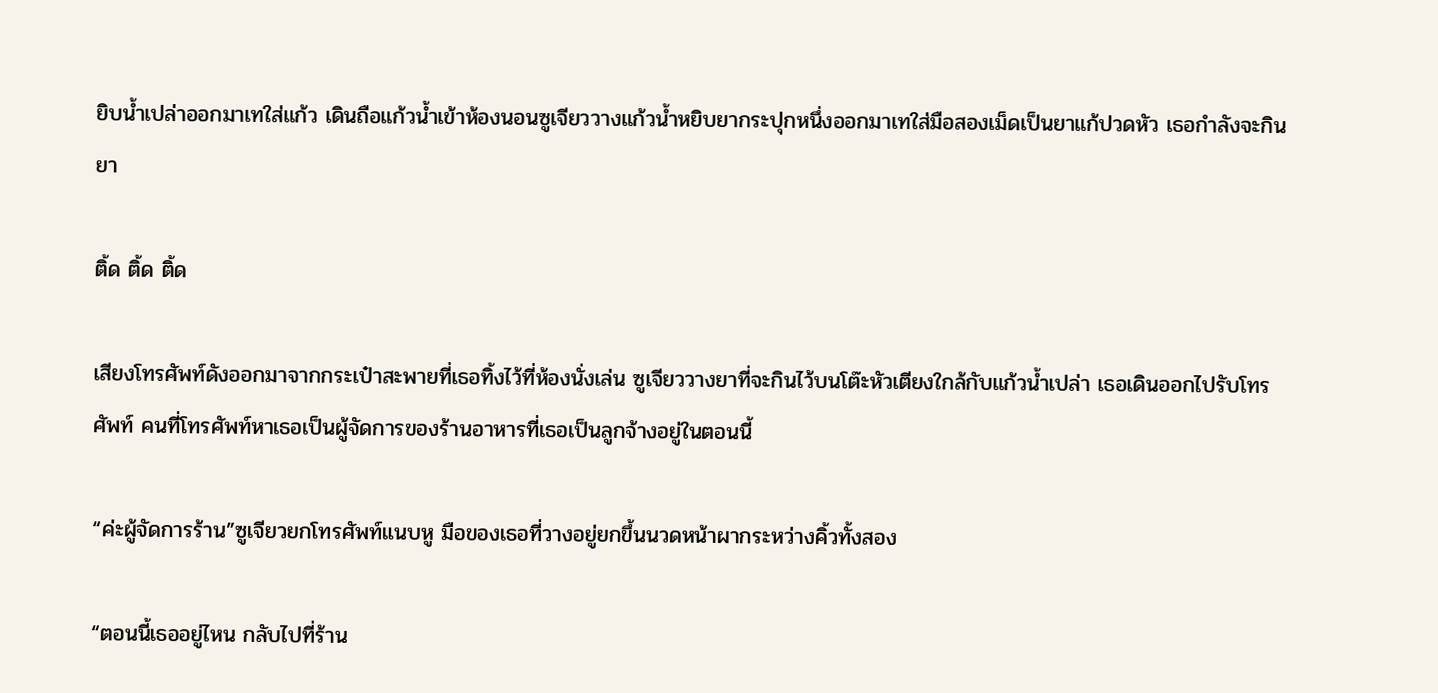ยิบน้ำเปล่าออกมาเทใส่แก้ว เดินถือแก้วน้ำเข้าห้องนอนซูเจียววางแก้วน้ำหยิบยากระปุกหนึ่งออกมาเทใส่มือสองเม็ดเป็นยาแก้ปวดหัว เธอกำลังจะกินยา

ติ้ด ติ้ด ติ้ด

เสียงโทรศัพท์ดังออกมาจากกระเป๋าสะพายที่เธอทิ้งไว้ที่ห้องนั่งเล่น ซูเจียววางยาที่จะกินไว้บนโต๊ะหัวเตียงใกล้กับแก้วน้ำเปล่า เธอเดินออกไปรับโทรศัพท์ คนที่โทรศัพท์หาเธอเป็นผู้จัดการของร้านอาหารที่เธอเป็นลูกจ้างอยู่ในตอนนี้

“ค่ะผู้จัดการร้าน”ซูเจียวยกโทรศัพท์แนบหู มือของเธอที่วางอยู่ยกขึ้นนวดหน้าผากระหว่างคิ้วทั้งสอง

“ตอนนี้เธออยู่ไหน กลับไปที่ร้าน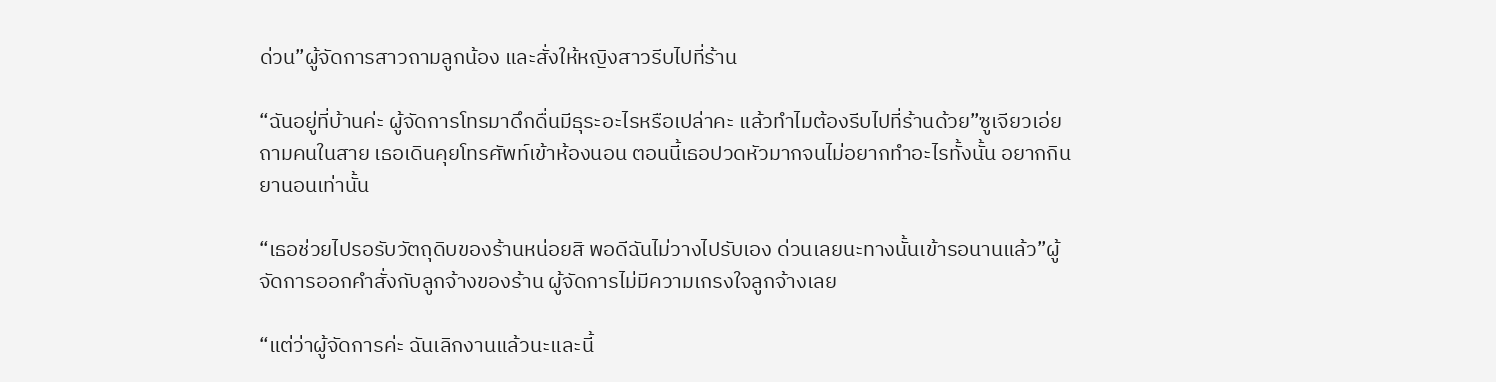ด่วน”ผู้จัดการสาวถามลูกน้อง และสั่งให้หญิงสาวรีบไปที่ร้าน

“ฉันอยู่ที่บ้านค่ะ ผู้จัดการโทรมาดึกดื่นมีธุระอะไรหรือเปล่าคะ แล้วทำไมต้องรีบไปที่ร้านด้วย”ซูเจียวเอ่ยถามคนในสาย เธอเดินคุยโทรศัพท์เข้าห้องนอน ตอนนี้เธอปวดหัวมากจนไม่อยากทำอะไรทั้งนั้น อยากกินยานอนเท่านั้น

“เธอช่วยไปรอรับวัตถุดิบของร้านหน่อยสิ พอดีฉันไม่วางไปรับเอง ด่วนเลยนะทางนั้นเข้ารอนานแล้ว”ผู้จัดการออกคำสั่งกับลูกจ้างของร้าน ผู้จัดการไม่มีความเกรงใจลูกจ้างเลย

“แต่ว่าผู้จัดการค่ะ ฉันเลิกงานแล้วนะและนี้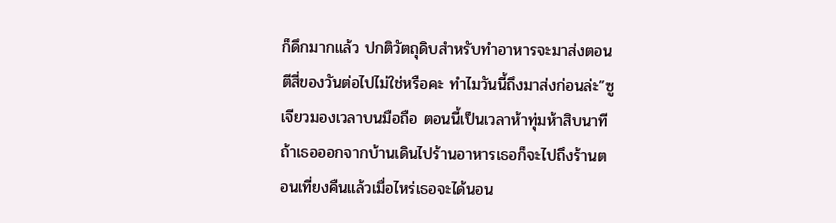ก็ดึกมากแล้ว ปกติวัตถุดิบสำหรับทำอาหารจะมาส่งตอนตีสี่ของวันต่อไปไม่ใช่หรือคะ ทำไมวันนี้ถึงมาส่งก่อนล่ะ”ซูเจียวมองเวลาบนมือถือ ตอนนี้เป็นเวลาห้าทุ่มห้าสิบนาที ถ้าเธอออกจากบ้านเดินไปร้านอาหารเธอก็จะไปถึงร้านตอนเที่ยงคืนแล้วเมื่อไหร่เธอจะได้นอน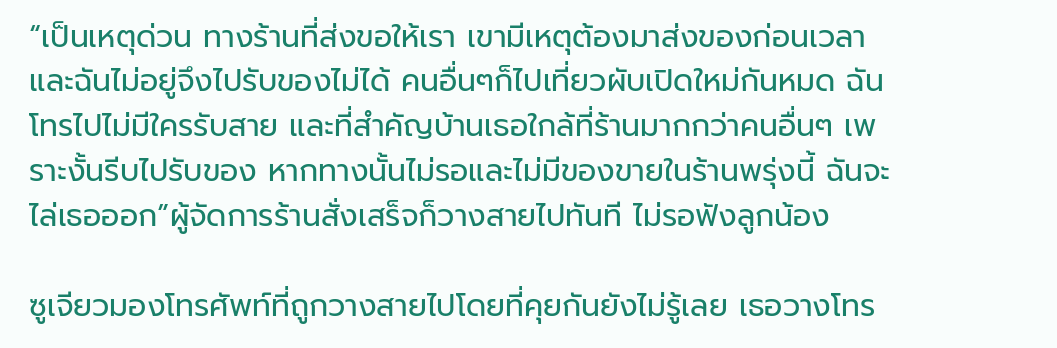“เป็นเหตุด่วน ทางร้านที่ส่งขอให้เรา เขามีเหตุต้องมาส่งของก่อนเวลา และฉันไม่อยู่จึงไปรับของไม่ได้ คนอื่นๆก็ไปเที่ยวผับเปิดใหม่กันหมด ฉันโทรไปไม่มีใครรับสาย และที่สำคัญบ้านเธอใกล้ที่ร้านมากกว่าคนอื่นๆ เพราะงั้นรีบไปรับของ หากทางนั้นไม่รอและไม่มีของขายในร้านพรุ่งนี้ ฉันจะไล่เธอออก”ผู้จัดการร้านสั่งเสร็จก็วางสายไปทันที ไม่รอฟังลูกน้อง

ซูเจียวมองโทรศัพท์ที่ถูกวางสายไปโดยที่คุยกันยังไม่รู้เลย เธอวางโทร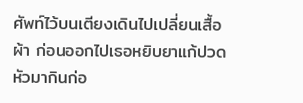ศัพท์ไว้บนเตียงเดินไปเปลี่ยนเสื้อผ้า ก่อนออกไปเธอหยิบยาแก้ปวดหัวมากินก่อ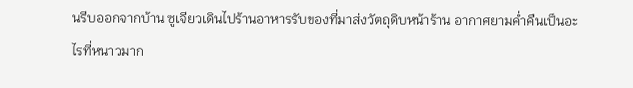นรีบออกจากบ้าน ซูเจียวเดินไปร้านอาหารรับของที่มาส่งวัตถุดิบหน้าร้าน อากาศยามค่ำคืนเป็นอะไรที่หนาวมาก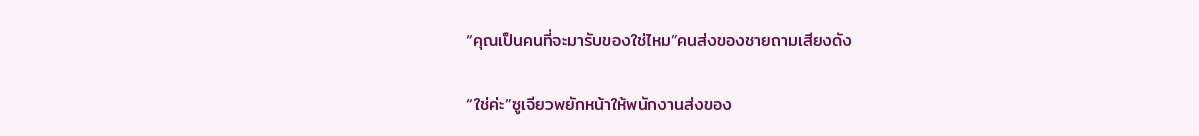“คุณเป็นคนที่จะมารับของใช่ไหม”คนส่งของชายถามเสียงดัง

“ใช่ค่ะ”ซูเจียวพยักหน้าให้พนักงานส่งของ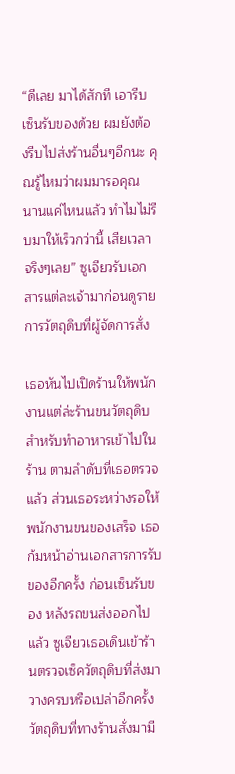“ดีเลย มาได้สักที เอารีบเซ็นรับของด้วย ผมยังต้องรีบไปส่งร้านอื่นๆอีกนะ คุณรู้ไหมว่าผมมารอคุณ นานแค่ไหนแล้ว ทำไมไม่รีบมาให้เร็วกว่านี้ เสียเวลาจริงๆเลย” ซูเจียวรับเอกสารแต่ละเจ้ามาก่อนดูรายการวัตถุดิบที่ผู้จัดการสั่ง

เธอหันไปเปิดร้านให้พนักงานแต่ล่ะร้านขนวัตถุดิบ สำหรับทำอาหารเข้าไปในร้าน ตามลำดับที่เธอตรวจแล้ว ส่วนเธอระหว่างรอให้พนักงานขนของเสร็จ เธอก้มหน้าอ่านเอกสารการรับของอีกครั้ง ก่อนเซ็นรับของ หลังรถขนส่งออกไปแล้ว ซูเจียวเธอเดินเข้าร้านตรวจเซ็ควัตถุดิบที่ส่งมาวางครบหรือเปล่าอีกครั้ง วัตถุดิบที่ทางร้านสั่งมามี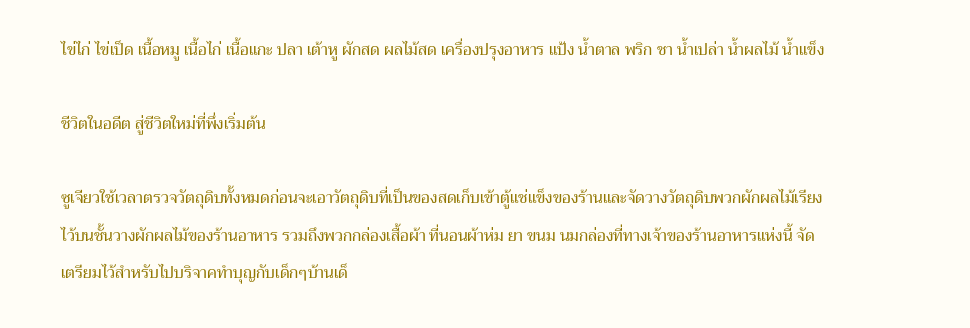ไข่ไก่ ไข่เป็ด เนื้อหมู เนื้อไก่ เนื้อแกะ ปลา เต้าหู ผักสด ผลไม้สด เครื่องปรุงอาหาร แป้ง น้ำตาล พริก ชา น้ำเปล่า น้ำผลไม้ น้ำแข็ง

ชีวิตในอดีต สู่ชีวิตใหม่ที่พึ่งเริ่มต้น

ซูเจียวใช้เวลาตรวจวัตถุดิบทั้งหมดก่อนจะเอาวัตถุดิบที่เป็นของสดเก็บเข้าตู้แช่แข็งของร้านและจัดวางวัตถุดิบพวกผักผลไม้เรียงไว้บนชั้นวางผักผลไม้ของร้านอาหาร รวมถึงพวกกล่องเสื้อผ้า ที่นอนผ้าห่ม ยา ขนม นมกล่องที่ทางเจ้าของร้านอาหารแห่งนี้ จัดเตรียมไว้สำหรับไปบริจาคทำบุญกับเด็กๆบ้านเด็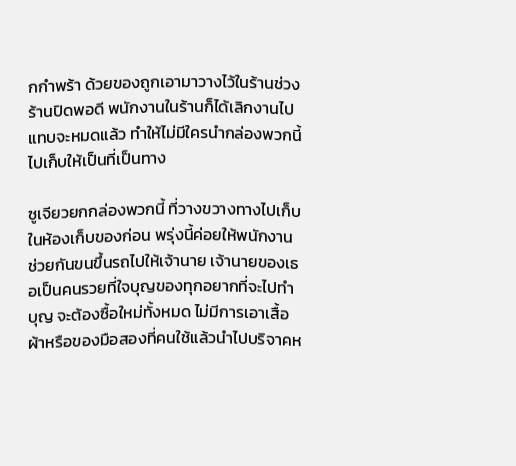กกำพร้า ด้วยของถูกเอามาวางไว้ในร้านช่วงร้านปิดพอดี พนักงานในร้านก็ได้เลิกงานไปแทบจะหมดแล้ว ทำให้ไม่มีใครนำกล่องพวกนี้ไปเก็บให้เป็นที่เป็นทาง

ซูเจียวยกกล่องพวกนี้ ที่วางขวางทางไปเก็บในห้องเก็บของก่อน พรุ่งนี้ค่อยให้พนักงานช่วยกันขนขึ้นรถไปให้เจ้านาย เจ้านายของเธอเป็นคนรวยที่ใจบุญของทุกอยากที่จะไปทำบุญ จะต้องซื้อใหม่ทั้งหมด ไม่มีการเอาเสื้อผ้าหรือของมือสองที่คนใช้แล้วนำไปบริจาคห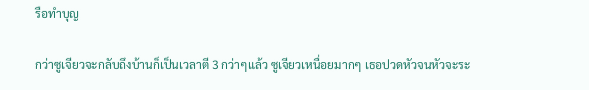รือทำบุญ

กว่าซูเจียวจะกลับถึงบ้านก็เป็นเวลาตี 3 กว่าๆแล้ว ซูเจียวเหนื่อยมากๆ เธอปวดหัวจนหัวจะระ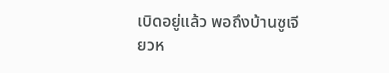เบิดอยู่แล้ว พอถึงบ้านซูเจียวห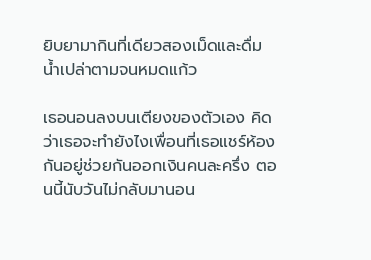ยิบยามากินที่เดียวสองเม็ดและดื่มน้ำเปล่าตามจนหมดแก้ว

เธอนอนลงบนเตียงของตัวเอง คิดว่าเธอจะทำยังไงเพื่อนที่เธอแชร์ห้องกันอยู่ช่วยกันออกเงินคนละครึ่ง ตอนนี้นับวันไม่กลับมานอน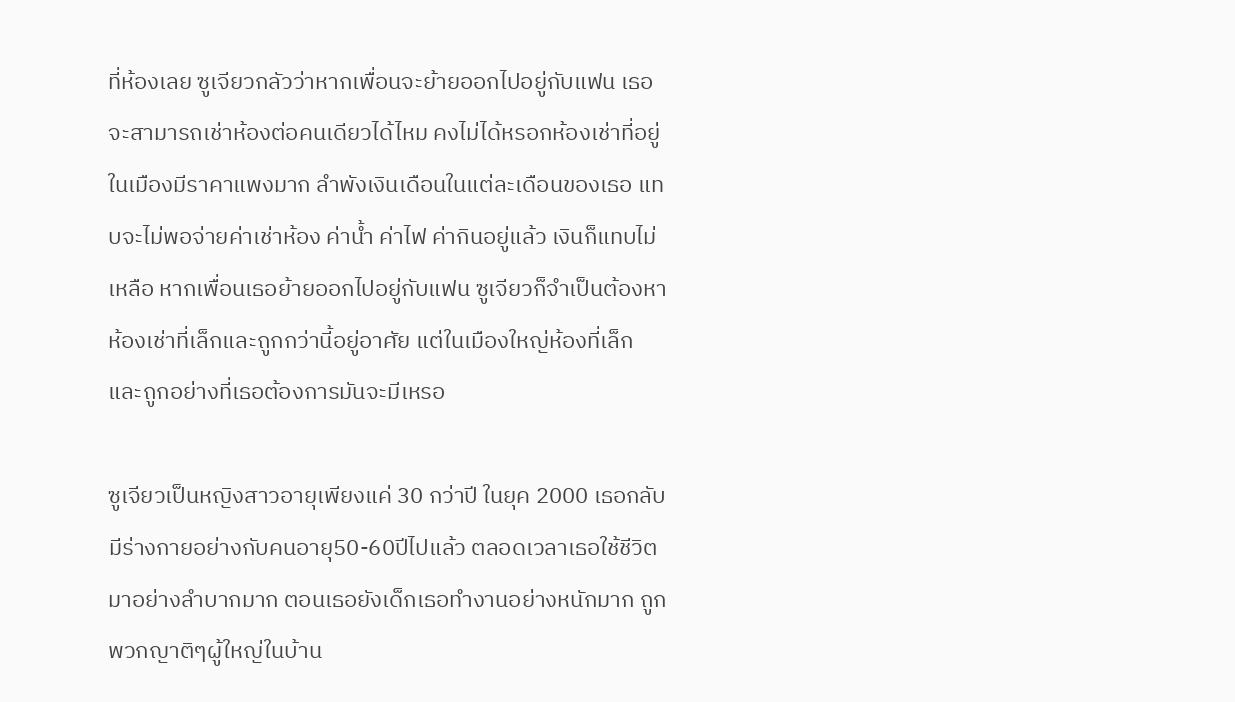ที่ห้องเลย ซูเจียวกลัวว่าหากเพื่อนจะย้ายออกไปอยู่กับแฟน เธอจะสามารถเช่าห้องต่อคนเดียวได้ไหม คงไม่ได้หรอกห้องเช่าที่อยู่ในเมืองมีราคาแพงมาก ลำพังเงินเดือนในแต่ละเดือนของเธอ แทบจะไม่พอจ่ายค่าเช่าห้อง ค่าน้ำ ค่าไฟ ค่ากินอยู่แล้ว เงินก็แทบไม่เหลือ หากเพื่อนเธอย้ายออกไปอยู่กับแฟน ซูเจียวก็จำเป็นต้องหาห้องเช่าที่เล็กและถูกกว่านี้อยู่อาศัย แต่ในเมืองใหญ่ห้องที่เล็กและถูกอย่างที่เธอต้องการมันจะมีเหรอ

ซูเจียวเป็นหญิงสาวอายุเพียงแค่ 30 กว่าปี ในยุค 2000 เธอกลับมีร่างกายอย่างกับคนอายุ50-60ปีไปแล้ว ตลอดเวลาเธอใช้ชีวิตมาอย่างลำบากมาก ตอนเธอยังเด็กเธอทำงานอย่างหนักมาก ถูกพวกญาติๆผู้ใหญ่ในบ้าน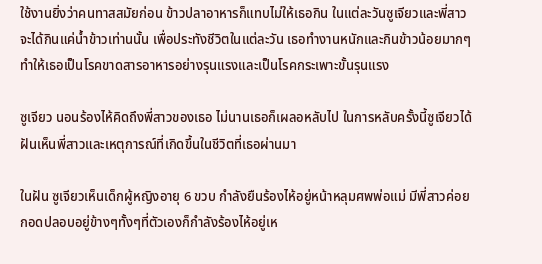ใช้งานยิ่งว่าคนทาสสมัยก่อน ข้าวปลาอาหารก็แทบไม่ให้เธอกิน ในแต่ละวันซูเจียวและพี่สาวจะได้กินแค่น้ำข้าวเท่านนั้น เพื่อประทังชีวิตในแต่ละวัน เธอทำงานหนักและกินข้าวน้อยมากๆ ทำให้เธอเป็นโรคขาดสารอาหารอย่างรุนแรงและเป็นโรคกระเพาะขั้นรุนแรง

ซูเจียว นอนร้องไห้คิดถึงพี่สาวของเธอ ไม่นานเธอก็เผลอหลับไป ในการหลับครั้งนี้ซูเจียวได้ฝันเห็นพี่สาวและเหตุการณ์ที่เกิดขึ้นในชีวิตที่เธอผ่านมา

ในฝัน ซูเจียวเห็นเด็กผู้หญิงอายุ 6 ขวบ กำลังยืนร้องไห้อยู่หน้าหลุมศพพ่อแม่ มีพี่สาวค่อยกอดปลอบอยู่ข้างๆทั้งๆที่ตัวเองก็กำลังร้องไห้อยู่เห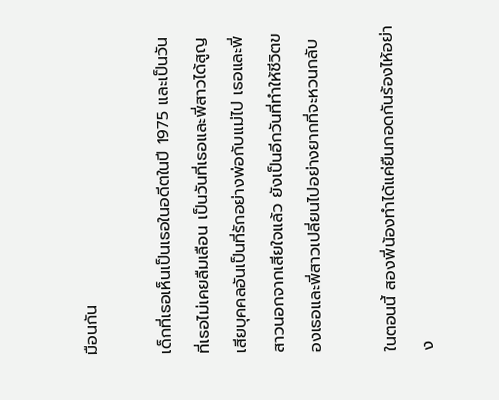มือนกัน

เด็กที่เธอเห็นเป็นเธอในอดีตในปี 1975 และเป็นวันที่เธอไม่เคยลืมเลือน เป็นวันที่เธอและพี่สาวได้สูญเสียบุคคลอันเป็นที่รักอย่างพ่อกับแม่ไป เธอและพี่สาวนอกจากเสียใจแล้ว ยังเป็นอีกวันที่ทำให้ชีวิตของเธอและพี่สาวเปลี่ยนไปอย่างยากที่จะหวนกลับ

ในตอนนี้ สองพี่น้องทำได้แค่ยืนกอดกันร้องไห้อย่าง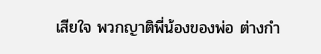เสียใจ พวกญาติพี่น้องของพ่อ ต่างกำ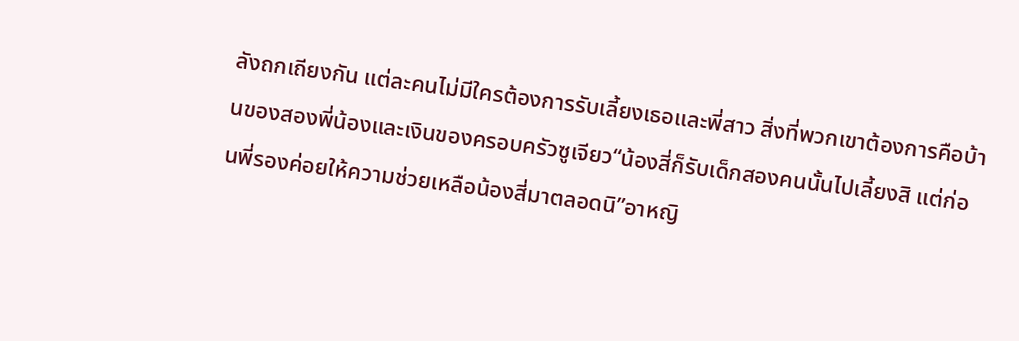ลังถกเถียงกัน แต่ละคนไม่มีใครต้องการรับเลี้ยงเธอและพี่สาว สิ่งที่พวกเขาต้องการคือบ้านของสองพี่น้องและเงินของครอบครัวซูเจียว“น้องสี่ก็รับเด็กสองคนนั้นไปเลี้ยงสิ แต่ก่อนพี่รองค่อยให้ความช่วยเหลือน้องสี่มาตลอดนิ”อาหญิ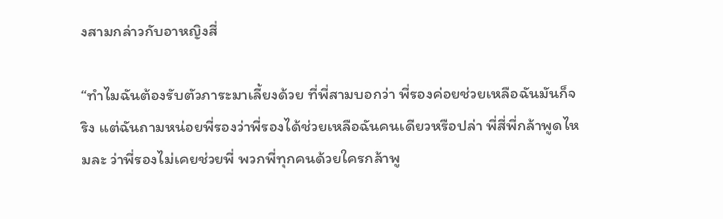งสามกล่าวกับอาหญิงสี่

“ทำไมฉันต้องรับตัวภาระมาเลี้ยงด้วย ที่พี่สามบอกว่า พี่รองค่อยช่วยเหลือฉันมันก็จริง แต่ฉันถามหน่อยพี่รองว่าพี่รองได้ช่วยเหลือฉันคนเดียวหรือปล่า พี่สี่พี่กล้าพูดไหมละ ว่าพี่รองไม่เคยช่วยพี่ พวกพี่ทุกคนด้วยใครกล้าพู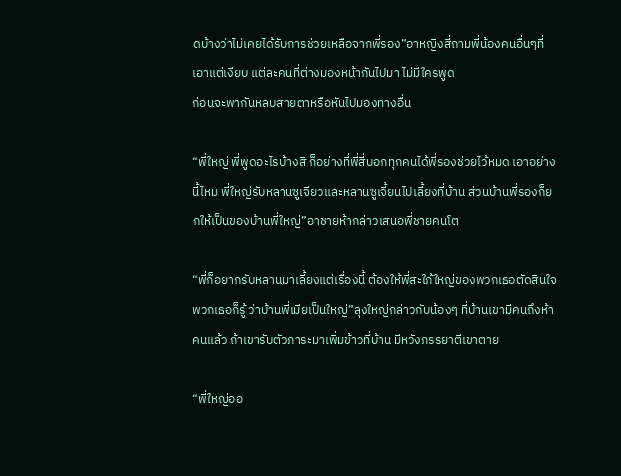ดบ้างว่าไม่เคยได้รับการช่วยเหลือจากพี่รอง”อาหญิงสี่ถามพี่น้องคนอื่นๆที่เอาแต่เงียบ แต่ละคนที่ต่างมองหน้ากันไปมา ไม่มีใครพูด
ก่อนจะพากันหลบสายตาหรือหันไปมองทางอื่น

“พี่ใหญ่ พี่พูดอะไรบ้างสิ ก็อย่างที่พี่สี่บอกทุกคนได้พี่รองช่วยไว้หมด เอาอย่างนี้ไหม พี่ใหญ่รับหลานซูเจียวและหลานซูเจี้ยนไปเลี้ยงที่บ้าน ส่วนบ้านพี่รองก็ยกให้เป็นของบ้านพี่ใหญ่”อาชายห้ากล่าวเสนอพี่ชายคนโต

“พี่ก็อยากรับหลานมาเลี้ยงแต่เรื่องนี้ ต้องให้พี่สะใภ้ใหญ่ของพวกเธอตัดสินใจ พวกเธอก็รู้ ว่าบ้านพี่เมียเป็นใหญ่”ลุงใหญ่กล่าวกับน้องๆ ที่บ้านเขามีคนถึงห้าคนแล้ว ถ้าเขารับตัวภาระมาเพิ่มข้าวที่บ้าน มีหวังภรรยาตีเขาตาย

“พี่ใหญ่ออ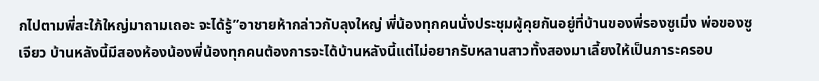กไปตามพี่สะใภ้ใหญ่มาถามเถอะ จะได้รู้”อาชายห้ากล่าวกับลุงใหญ่ พี่น้องทุกคนนั่งประชุมผู้คุยกันอยู่ที่บ้านของพี่รองซูเมิ่ง พ่อของซูเจียว บ้านหลังนี้มีสองห้องน้องพี่น้องทุกคนต้องการจะได้บ้านหลังนี้แต่ไม่อยากรับหลานสาวทั้งสองมาเลี้ยงให้เป็นภาระครอบ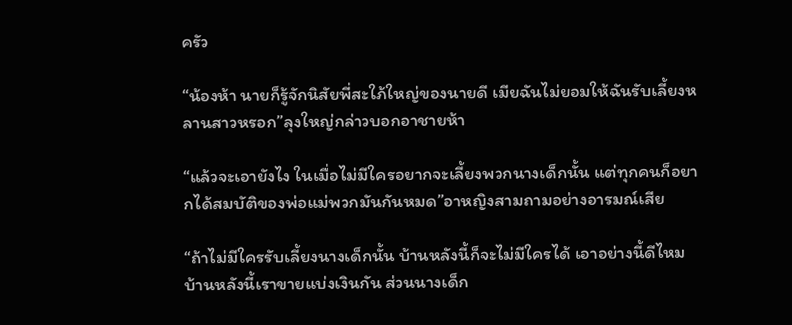ครัว

“น้องห้า นายก็รู้จักนิสัยพี่สะใภ้ใหญ่ของนายดี เมียฉันไม่ยอมให้ฉันรับเลี้ยงหลานสาวหรอก”ลุงใหญ่กล่าวบอกอาชายห้า

“แล้วจะเอายังไง ในเมื่อไม่มีใครอยากจะเลี้ยงพวกนางเด็กนั้น แต่ทุกคนก็อยากได้สมบัติของพ่อแม่พวกมันกันหมด”อาหญิงสามถามอย่างอารมณ์เสีย

“ถ้าไม่มีใครรับเลี้ยงนางเด็กนั้น บ้านหลังนี้ก็จะไม่มีใครได้ เอาอย่างนี้ดีไหมบ้านหลังนี้เราขายแบ่งเงินกัน ส่วนนางเด็ก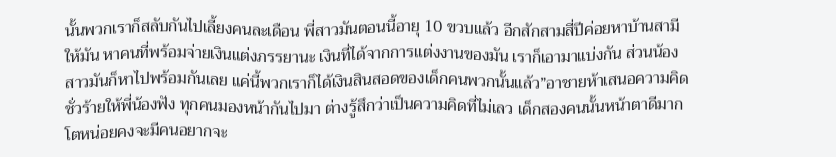นั้นพวกเราก็สลับกันไปเลี้ยงคนละเดือน พี่สาวมันตอนนี้อายุ 10 ขวบแล้ว อีกสักสามสี่ปีค่อยหาบ้านสามีให้มัน หาคนที่พร้อมจ่ายเงินแต่งภรรยานะ เงินที่ได้จากการแต่งงานของมัน เราก็เอามาแบ่งกัน ส่วนน้องสาวมันก็หาไปพร้อมกันเลย แค่นี้พวกเราก็ได้เงินสินสอดของเด็กคนพวกนั้นแล้ว”อาชายห้าเสนอความคิดชั่วร้ายให้พี่น้องฟัง ทุกคนมองหน้ากันไปมา ต่างรู้สึกว่าเป็นความคิดที่ไม่เลว เด็กสองคนนั้นหน้าตาดีมาก โตหน่อยคงจะมีคนอยากจะ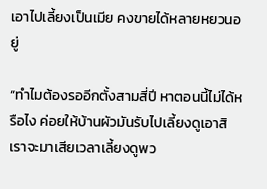เอาไปเลี้ยงเป็นเมีย คงขายได้หลายหยวนอยู่

“ทำไมต้องรออีกตั้งสามสี่ปี หาตอนนี้ไม่ได้หรือไง ค่อยให้บ้านผัวมันรับไปเลี้ยงดูเอาสิ เราจะมาเสียเวลาเลี้ยงดูพว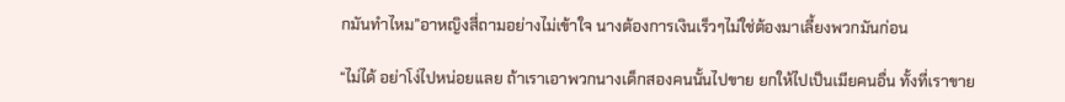กมันทำไหม”อาหญิงสี่ถามอย่างไม่เข้าใจ นางต้องการเงินเร็วๆไม่ใช่ต้องมาเลี้ยงพวกมันก่อน

“ไม่ได้ อย่าโง่ไปหน่อยเเลย ถ้าเราเอาพวกนางเด็กสองคนนั้นไปขาย ยกให้ไปเป็นเมียคนอื่น ทั้งที่เราขาย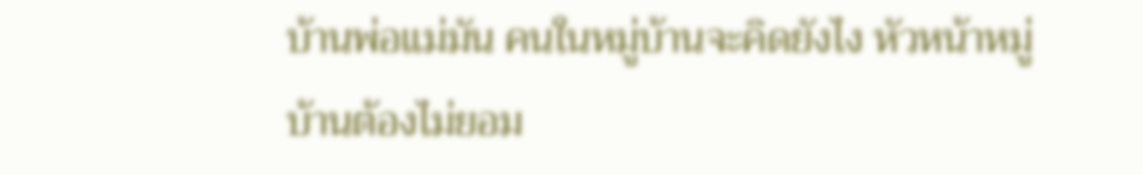บ้านพ่อแม่มัน คนในหมู่บ้านจะคิดยังไง หัวหน้าหมู่บ้านต้องไม่ยอม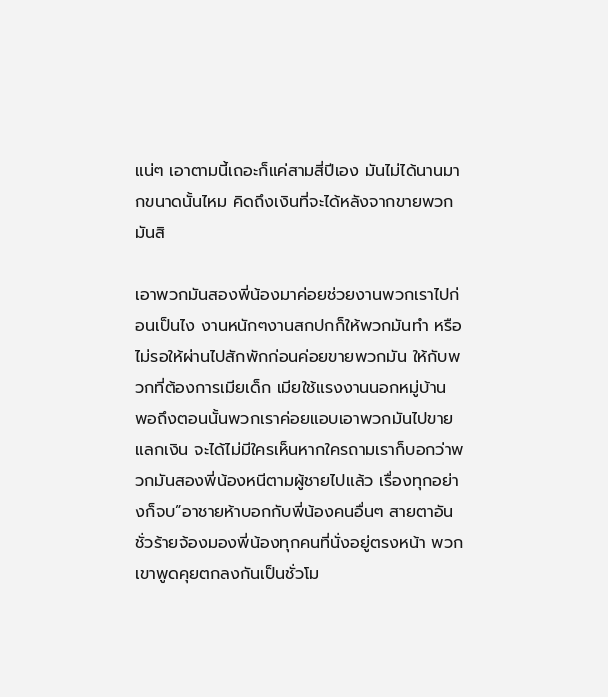แน่ๆ เอาตามนี้เถอะก็แค่สามสี่ปีเอง มันไม่ได้นานมากขนาดนั้นไหม คิดถึงเงินที่จะได้หลังจากขายพวกมันสิ

เอาพวกมันสองพี่น้องมาค่อยช่วยงานพวกเราไปก่อนเป็นไง งานหนักๆงานสกปกก็ให้พวกมันทำ หรือไม่รอให้ผ่านไปสักพักก่อนค่อยขายพวกมัน ให้กับพวกที่ต้องการเมียเด็ก เมียใช้แรงงานนอกหมู่บ้าน พอถึงตอนนั้นพวกเราค่อยแอบเอาพวกมันไปขายแลกเงิน จะได้ไม่มีใครเห็นหากใครถามเราก็บอกว่าพวกมันสองพี่น้องหนีตามผู้ชายไปแล้ว เรื่องทุกอย่างก็จบ”อาชายห้าบอกกับพี่น้องคนอื่นๆ สายตาอันชั่วร้ายจ้องมองพี่น้องทุกคนที่นั่งอยู่ตรงหน้า พวกเขาพูดคุยตกลงกันเป็นชั่วโม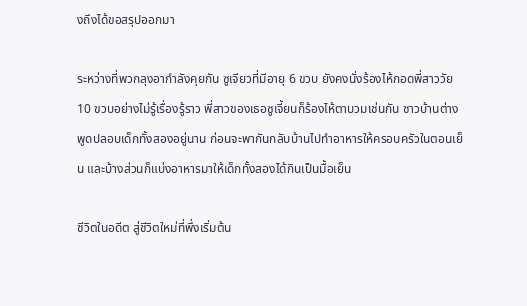งถึงได้ขอสรุปออกมา

ระหว่างที่พวกลุงอากำลังคุยกัน ซูเจียวที่มีอายุ 6 ขวบ ยังคงนั่งร้องไห้กอดพี่สาววัย 10 ขวบอย่างไม่รู้เรื่องรู้ราว พี่สาวของเธอซูเจี้ยนก็ร้องไห้ตาบวมเช่นกัน ชาวบ้านต่างพูดปลอบเด็กทั้งสองอยู่นาน ก่อนจะพากันกลับบ้านไปทำอาหารให้ครอบครัวในตอนเย็น และบ้างส่วนก็แบ่งอาหารมาให้เด็กทั้งสองได้กินเป็นมื้อเย็น

ชีวิตในอดีต สู่ชีวิตใหม่ที่พึ่งเริ่มต้น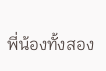พี่น้องทั้งสอง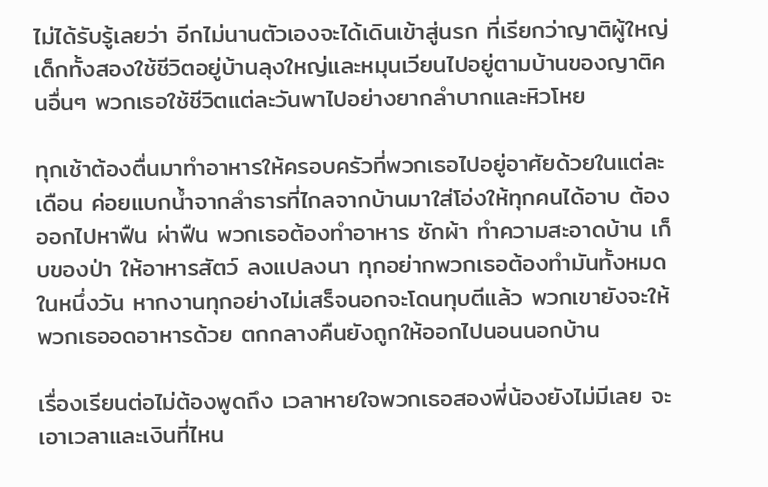ไม่ได้รับรู้เลยว่า อีกไม่นานตัวเองจะได้เดินเข้าสู่นรก ที่เรียกว่าญาติผู้ใหญ่ เด็กทั้งสองใช้ชีวิตอยู่บ้านลุงใหญ่และหมุนเวียนไปอยู่ตามบ้านของญาติคนอื่นๆ พวกเธอใช้ชีวิตแต่ละวันพาไปอย่างยากลำบากและหิวโหย

ทุกเช้าต้องตื่นมาทำอาหารให้ครอบครัวที่พวกเธอไปอยู่อาศัยด้วยในแต่ละเดือน ค่อยแบกน้ำจากลำธารที่ไกลจากบ้านมาใส่โอ่งให้ทุกคนได้อาบ ต้องออกไปหาฟืน ผ่าฟืน พวกเธอต้องทำอาหาร ซักผ้า ทำความสะอาดบ้าน เก็บของป่า ให้อาหารสัตว์ ลงแปลงนา ทุกอย่ากพวกเธอต้องทำมันทั้งหมดในหนึ่งวัน หากงานทุกอย่างไม่เสร็จนอกจะโดนทุบตีแล้ว พวกเขายังจะให้พวกเธออดอาหารด้วย ตกกลางคืนยังถูกให้ออกไปนอนนอกบ้าน

เรื่องเรียนต่อไม่ต้องพูดถึง เวลาหายใจพวกเธอสองพี่น้องยังไม่มีเลย จะเอาเวลาและเงินที่ไหน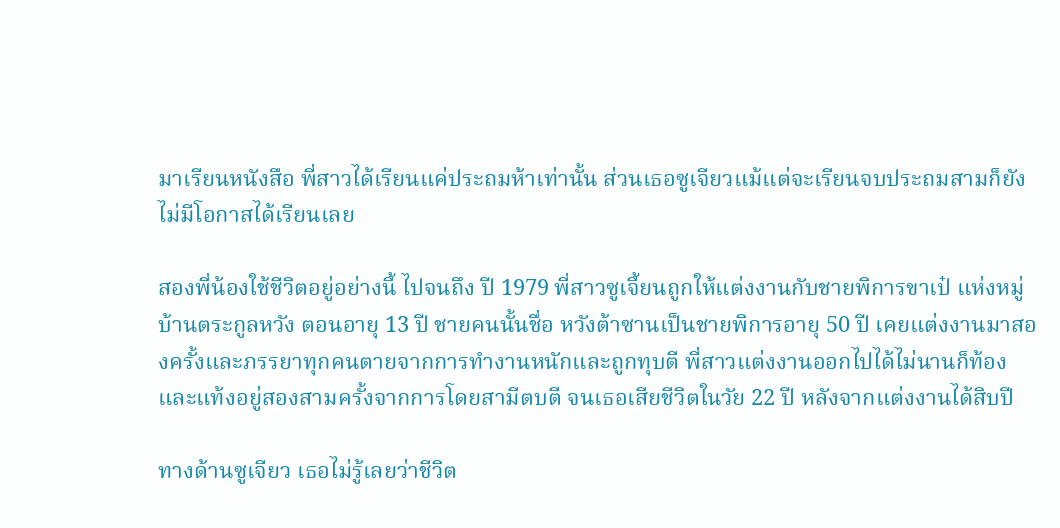มาเรียนหนังสือ พี่สาวได้เรียนแค่ประถมห้าเท่านั้น ส่วนเธอซูเจียวแม้แต่จะเรียนจบประถมสามก็ยังไม่มีโอกาสได้เรียนเลย

สองพี่น้องใช้ชีวิตอยู่อย่างนี้ ไปจนถึง ปี 1979 พี่สาวซูเจี้ยนถูกให้แต่งงานกับชายพิการขาเป๋ แห่งหมู่บ้านตระกูลหวัง ตอนอายุ 13 ปี ชายคนนั้นชื่อ หวังต้าซานเป็นชายพิการอายุ 50 ปี เคยแต่งงานมาสองครั้งและภรรยาทุกคนตายจากการทำงานหนักและถูกทุบตี พี่สาวแต่งงานออกไปได้ไม่นานก็ท้องและแท้งอยู่สองสามครั้งจากการโดยสามีตบตี จนเธอเสียชีวิตในวัย 22 ปี หลังจากแต่งงานได้สิบปี

ทางด้านซูเจียว เธอไม่รู้เลยว่าชีวิต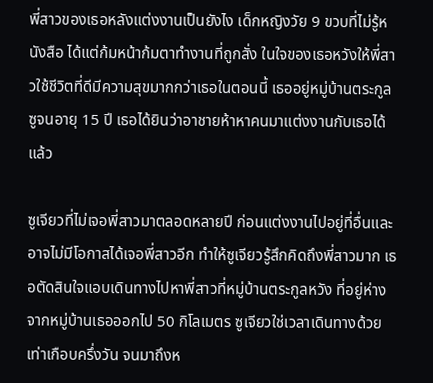พี่สาวของเธอหลังแต่งงานเป็นยังไง เด็กหญิงวัย 9 ขวบที่ไม่รู้หนังสือ ได้แต่ก้มหน้าก้มตาทำงานที่ถูกสั่ง ในใจของเธอหวังให้พี่สาวใช้ชีวิตที่ดีมีความสุขมากกว่าเธอในตอนนี้ เธออยู่หมู่บ้านตระกูลซูจนอายุ 15 ปี เธอได้ยินว่าอาชายห้าหาคนมาแต่งงานกับเธอได้แล้ว

ซูเจียวที่ไม่เจอพี่สาวมาตลอดหลายปี ก่อนแต่งงานไปอยู่ที่อื่นและอาจไม่มีโอกาสได้เจอพี่สาวอีก ทำให้ซูเจียวรู้สึกคิดถึงพี่สาวมาก เธอตัดสินใจแอบเดินทางไปหาพี่สาวที่หมู่บ้านตระกูลหวัง ที่อยู่ห่างจากหมู่บ้านเธอออกไป 50 กิโลเมตร ซูเจียวใช่เวลาเดินทางด้วยเท่าเกือบครึ่งวัน จนมาถึงห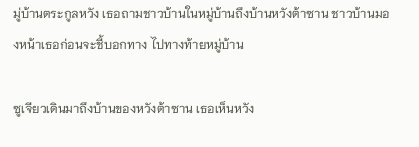มู่บ้านตระกูลหวัง เธอถามชาวบ้านในหมู่บ้านถึงบ้านหวังต้าซาน ชาวบ้านมองหน้าเธอก่อนจะชี้บอกทาง ไปทางท้ายหมู่บ้าน

ซูเจียวเดินมาถึงบ้านของหวังต้าซาน เธอเห็นหวัง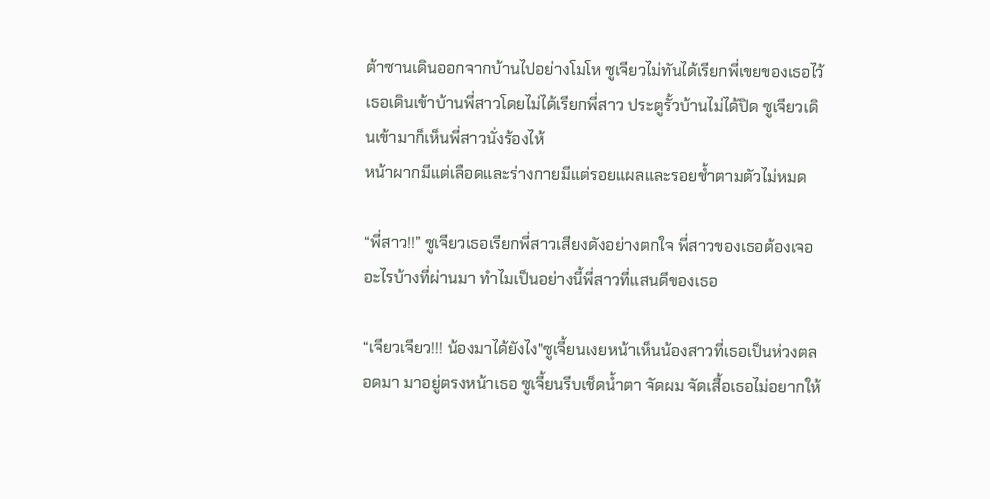ต้าซานเดินออกจากบ้านไปอย่างโมโห ซูเจียวไม่ทันได้เรียกพี่เขยของเธอไว้ เธอเดินเข้าบ้านพี่สาวโดยไม่ได้เรียกพี่สาว ประตูรั้วบ้านไม่ได้ปิด ซูเจียวเดินเข้ามาก็เห็นพี่สาวนั่งร้องไห้
หน้าผากมีแต่เลือดและร่างกายมีแต่รอยแผลและรอยช้ำตามตัวไม่หมด

“พี่สาว!!” ซูเจียวเธอเรียกพี่สาวเสียงดังอย่างตกใจ พี่สาวของเธอต้องเจออะไรบ้างที่ผ่านมา ทำไมเป็นอย่างนี้พี่สาวที่แสนดีของเธอ

“เจียวเจียว!!! น้องมาได้ยังไง"ซูเจี้ยนเงยหน้าเห็นน้องสาวที่เธอเป็นห่วงตลอดมา มาอยู่ตรงหน้าเธอ ซูเจี้ยนรีบเช็ดน้ำตา จัดผม จัดเสื้อเธอไม่อยากให้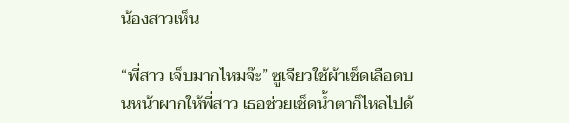น้องสาวเห็น

“พี่สาว เจ็บมากไหมจ๊ะ” ซูเจียวใช้ผ้าเช็ดเลือดบนหน้าผากให้พี่สาว เธอช่วยเช็ดน้ำตาก็ไหลไปด้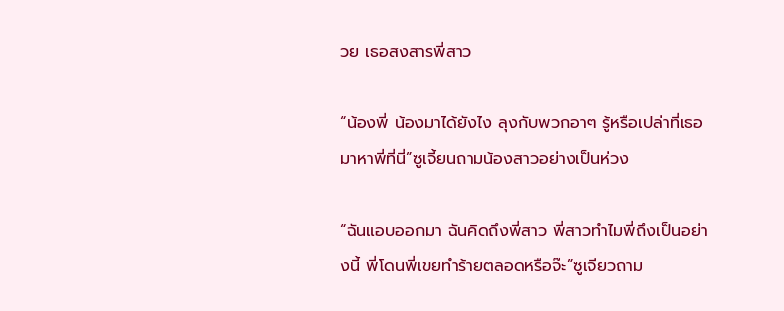วย เธอสงสารพี่สาว

“น้องพี่ น้องมาได้ยังไง ลุงกับพวกอาๆ รู้หรือเปล่าที่เธอมาหาพี่ที่นี่”ซูเจี้ยนถามน้องสาวอย่างเป็นห่วง

“ฉันแอบออกมา ฉันคิดถึงพี่สาว พี่สาวทำไมพี่ถึงเป็นอย่างนี้ พี่โดนพี่เขยทำร้ายตลอดหรือจ๊ะ”ซูเจียวถาม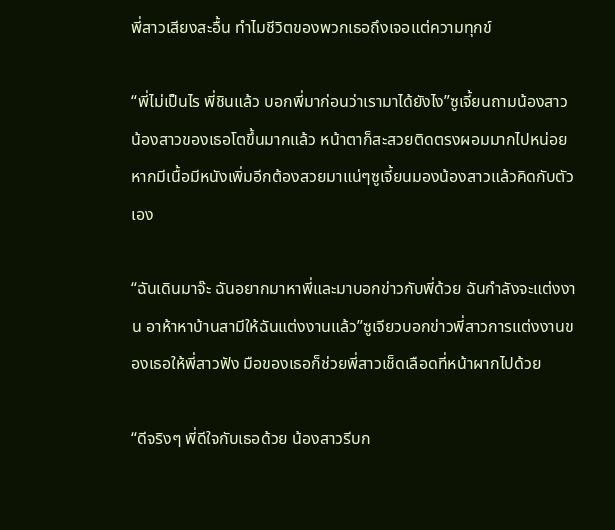พี่สาวเสียงสะอื้น ทำไมชีวิตของพวกเธอถึงเจอแต่ความทุกข์

“พี่ไม่เป็นไร พี่ชินแล้ว บอกพี่มาก่อนว่าเรามาได้ยังไง”ซูเจี้ยนถามน้องสาว น้องสาวของเธอโตขึ้นมากแล้ว หน้าตาก็สะสวยติดตรงผอมมากไปหน่อย หากมีเนื้อมีหนังเพิ่มอีกต้องสวยมาแน่ๆซูเจี้ยนมองน้องสาวแล้วคิดกับตัวเอง

“ฉันเดินมาจ๊ะ ฉันอยากมาหาพี่และมาบอกข่าวกับพี่ด้วย ฉันกำลังจะแต่งงาน อาห้าหาบ้านสามีให้ฉันแต่งงานแล้ว”ซูเจียวบอกข่าวพี่สาวการแต่งงานของเธอให้พี่สาวฟัง มือของเธอก็ช่วยพี่สาวเช็ดเลือดที่หน้าผากไปด้วย

“ดีจริงๆ พี่ดีใจกับเธอด้วย น้องสาวรีบก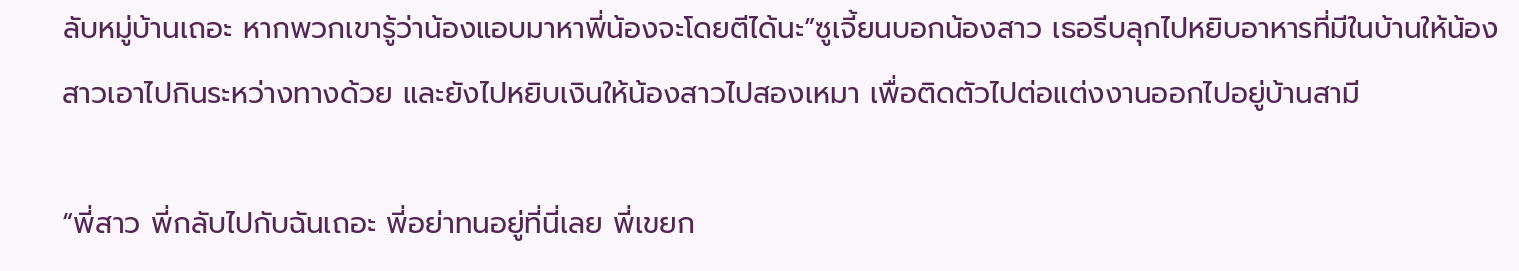ลับหมู่บ้านเถอะ หากพวกเขารู้ว่าน้องแอบมาหาพี่น้องจะโดยตีได้นะ”ซูเจี้ยนบอกน้องสาว เธอรีบลุกไปหยิบอาหารที่มีในบ้านให้น้องสาวเอาไปกินระหว่างทางด้วย และยังไปหยิบเงินให้น้องสาวไปสองเหมา เพื่อติดตัวไปต่อแต่งงานออกไปอยู่บ้านสามี

“พี่สาว พี่กลับไปกับฉันเถอะ พี่อย่าทนอยู่ที่นี่เลย พี่เขยก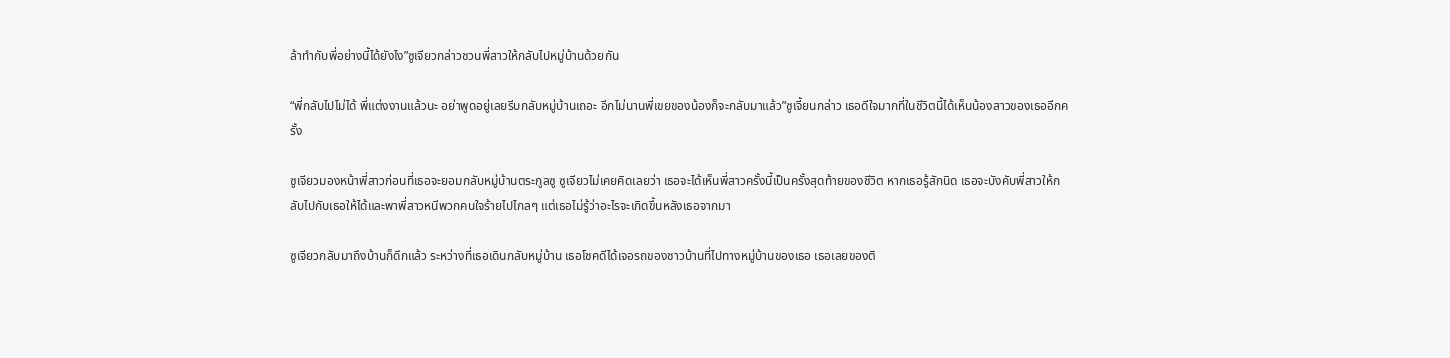ล้าทำกับพี่อย่างนี้ได้ยังไง”ซูเจียวกล่าวชวนพี่สาวให้กลับไปหมู่บ้านด้วยกัน

“พี่กลับไปไม่ได้ พี่แต่งงานแล้วนะ อย่าพูดอยู่เลยรีบกลับหมู่บ้านเถอะ อีกไม่นานพี่เขยของน้องก็จะกลับมาแล้ว”ซูเจี้ยนกล่าว เธอดีใจมากที่ในชีวิตนี้ได้เห็นน้องสาวของเธออีกครั้ง

ซูเจียวมองหน้าพี่สาวก่อนที่เธอจะยอมกลับหมู่บ้านตระกูลซู ซูเจียวไม่เคยคิดเลยว่า เธอจะได้เห็นพี่สาวครั้งนี้เป็นครั้งสุดท้ายของชีวิต หากเธอรู้สักนิด เธอจะบังคับพี่สาวให้กลับไปกับเธอให้ได้และพาพี่สาวหนีพวกคนใจร้ายไปไกลๆ แต่เธอไม่รู้ว่าอะไรจะเกิดขึ้นหลังเธอจากมา

ซูเจียวกลับมาถึงบ้านก็ดึกแล้ว ระหว่างที่เธอเดินกลับหมู่บ้าน เธอโชคดีได้เจอรถของชาวบ้านที่ไปทางหมู่บ้านของเธอ เธอเลยของติ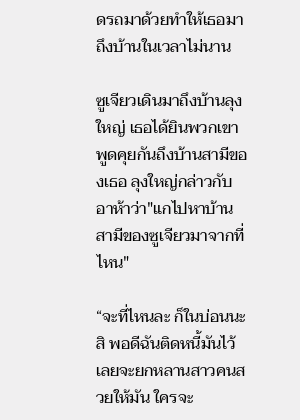ดรถมาด้วยทำให้เธอมาถึงบ้านในเวลาไม่นาน

ซูเจียวเดินมาถึงบ้านลุงใหญ่ เธอได้ยินพวกเขาพูดคุยกันถึงบ้านสามีของเธอ ลุงใหญ่กล่าวกับอาห้าว่า"แกไปหาบ้านสามีของซูเจียวมาจากที่ไหน"

“จะที่ไหนละ ก็ในบ่อนนะสิ พอดีฉันติดหนี้มันไว้ เลยจะยกหลานสาวคนสวยให้มัน ใครจะ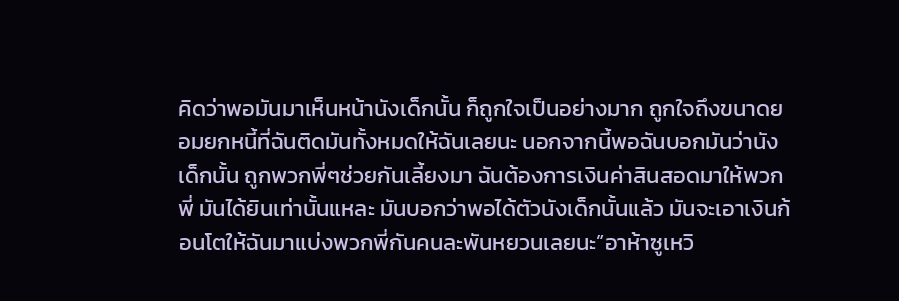คิดว่าพอมันมาเห็นหน้านังเด็กนั้น ก็ถูกใจเป็นอย่างมาก ถูกใจถึงขนาดยอมยกหนี้ที่ฉันติดมันทั้งหมดให้ฉันเลยนะ นอกจากนี้พอฉันบอกมันว่านังเด็กนั้น ถูกพวกพี่ๆช่วยกันเลี้ยงมา ฉันต้องการเงินค่าสินสอดมาให้พวกพี่ มันได้ยินเท่านั้นแหละ มันบอกว่าพอได้ตัวนังเด็กนั้นแล้ว มันจะเอาเงินก้อนโตให้ฉันมาแบ่งพวกพี่กันคนละพันหยวนเลยนะ”อาห้าซูเหวิ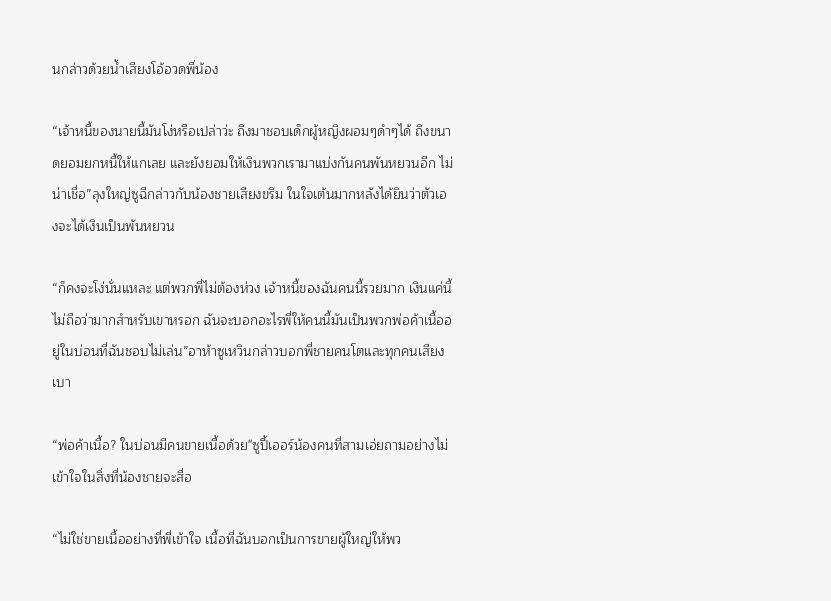นกล่าวด้วยน้ำเสียงโอ้อวดพี่น้อง

“เจ้าหนี้ของนายนี้มันโง่หรือเปล่าว่ะ ถึงมาชอบเด็กผู้หญิงผอมๆดำๆได้ ถึงขนาดยอมยกหนี้ให้แกเลย และยังยอมให้เงินพวกเรามาแบ่งกันคนพันหยวนอีก ไม่น่าเชื่อ”ลุงใหญ่ซูฉีกล่าวกับน้องชายเสียงขรึม ในใจเต้นมากหลังได้ยินว่าตัวเองจะได้เงินเป็นพันหยวน

“ก็คงจะโง่นั่นแหละ แต่พวกพี่ไม่ต้องห่วง เจ้าหนี้ของฉันคนนี้รวยมาก เงินแค่นี้ไม่ถือว่ามากสำหรับเขาหรอก ฉันจะบอกอะไรพี่ให้คนนี้มันเป็นพวกพ่อค้าเนื้ออยู่ในบ่อนที่ฉันชอบไม่เล่น”อาห้าซูเหวินกล่าวบอกพี่ชายคนโตและทุกคนเสียงเบา

“พ่อค้าเนื้อ? ในบ่อนมีคนขายเนื้อด้วย"ซูปี้เออร์น้องคนที่สามเอ่ยถามอย่างไม่เข้าใจในสิ่งที่น้องชายจะสื่อ

“ไม่ใช่ขายเนื้ออย่างที่พี่เข้าใจ เนื้อที่ฉันบอกเป็นการขายผู้ใหญ่ให้พว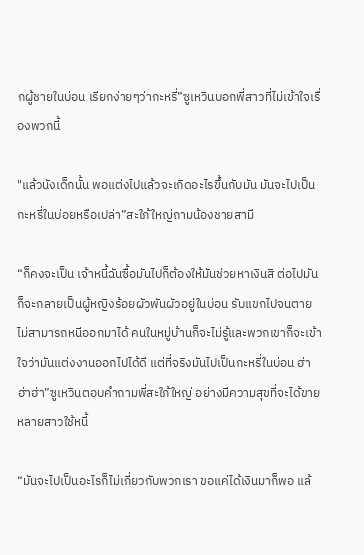กผู้ชายในบ่อน เรียกง่ายๆว่ากะหรี่”ซูเหวินบอกพี่สาวที่ไม่เข้าใจเรื่องพวกนี้

"แล้วนังเด็กนั้น พอแต่งไปแล้วจะเกิดอะไรขึ้นกับมัน มันจะไปเป็นกะหรี่ในบ่อยหรือเปล่า”สะใภ้ใหญ่ถามน้องชายสามี

“ก็คงจะเป็น เจ้าหนี้ฉันซื้อมันไปก็ต้องให้มันช่วยหาเงินสิ ต่อไปมันก็จะกลายเป็นผู้หญิงร้อยผัวพันผัวอยู่ในบ่อน รับแขกไปจนตาย ไม่สามารถหนีออกมาได้ คนในหมู่บ้านก็จะไม่รู้และพวกเขาก็จะเข้าใจว่ามันแต่งงานออกไปได้ดี แต่ที่จริงมันไปเป็นกะหรี่ในบ่อน ฮ่าฮ่าฮ่า”ซูเหวินตอบคำถามพี่สะใภ้ใหญ่ อย่างมีความสุขที่จะได้ขายหลายสาวใช้หนี้

“มันจะไปเป็นอะไรก็ไม่เกี่ยวกับพวกเรา ขอแค่ได้เงินมาก็พอ แล้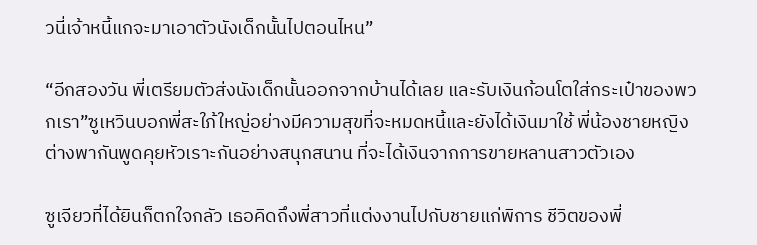วนี่เจ้าหนี้แกจะมาเอาตัวนังเด็กนั้นไปตอนไหน”

“อีกสองวัน พี่เตรียมตัวส่งนังเด็กนั้นออกจากบ้านได้เลย และรับเงินก้อนโตใส่กระเป๋าของพวกเรา”ซูเหวินบอกพี่สะใภ้ใหญ่อย่างมีความสุขที่จะหมดหนี้และยังได้เงินมาใช้ พี่น้องชายหญิงต่างพากันพูดคุยหัวเราะกันอย่างสนุกสนาน ที่จะได้เงินจากการขายหลานสาวตัวเอง

ซูเจียวที่ได้ยินก็ตกใจกลัว เธอคิดถึงพี่สาวที่แต่งงานไปกับชายแก่พิการ ชีวิตของพี่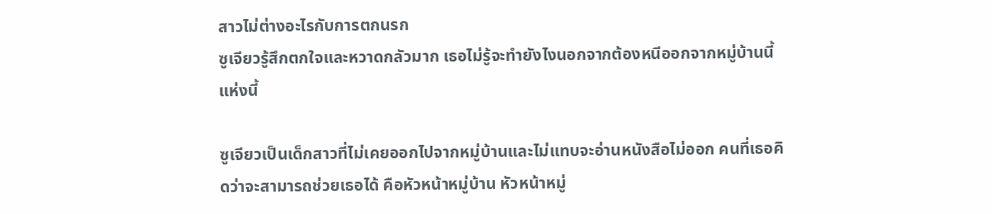สาวไม่ต่างอะไรกับการตกนรก
ซูเจียวรู้สึกตกใจและหวาดกลัวมาก เธอไม่รู้จะทำยังไงนอกจากต้องหนีออกจากหมู่บ้านนี้แห่งนี้

ซูเจียวเป็นเด็กสาวที่ไม่เคยออกไปจากหมู่บ้านและไม่แทบจะอ่านหนังสือไม่ออก คนที่เธอคิดว่าจะสามารถช่วยเธอได้ คือหัวหน้าหมู่บ้าน หัวหน้าหมู่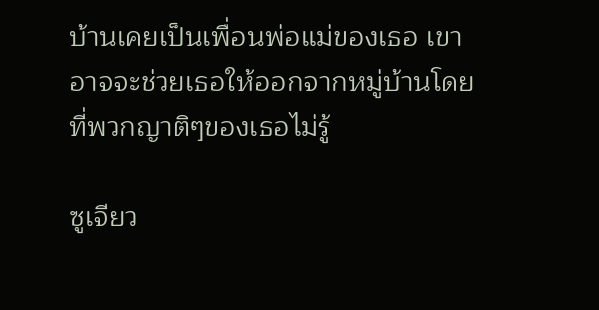บ้านเคยเป็นเพื่อนพ่อแม่ของเธอ เขาอาจจะช่วยเธอให้ออกจากหมู่บ้านโดยที่พวกญาติๆของเธอไม่รู้

ซูเจียว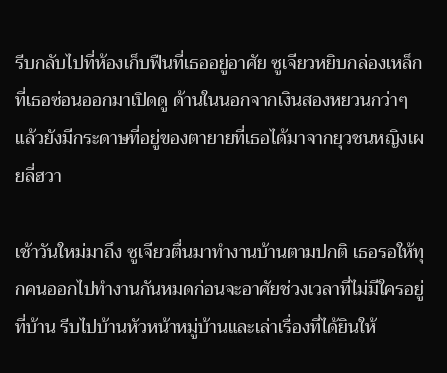รีบกลับไปที่ห้องเก็บฟืนที่เธออยู่อาศัย ซูเจียวหยิบกล่องเหล็กที่เธอซ่อนออกมาเปิดดู ด้านในนอกจากเงินสองหยวนกว่าๆแล้วยังมีกระดาษที่อยู่ของตายายที่เธอได้มาจากยุวชนหญิงเผยลี่ฮวา

เช้าวันใหม่มาถึง ซูเจียวตื่นมาทำงานบ้านตามปกติ เธอรอให้ทุกคนออกไปทำงานกันหมดก่อนจะอาศัยช่วงเวลาที่ไม่มีใครอยู่ที่บ้าน รีบไปบ้านหัวหน้าหมู่บ้านและเล่าเรื่องที่ได้ยินให้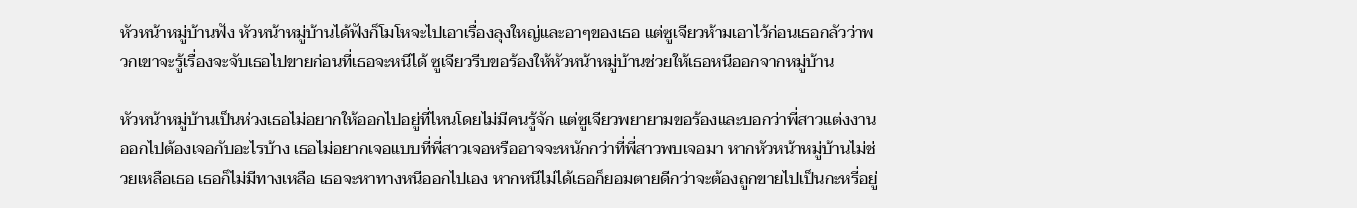หัวหน้าหมู่บ้านฟัง หัวหน้าหมู่บ้านได้ฟังก็โมโหจะไปเอาเรื่องลุงใหญ่และอาๆของเธอ แต่ซูเจียวห้ามเอาไว้ก่อนเธอกลัวว่าพวกเขาจะรู้เรื่องจะจับเธอไปขายก่อนที่เธอจะหนีได้ ซูเจียวรีบขอร้องให้หัวหน้าหมู่บ้านช่วยให้เธอหนีออกจากหมู่บ้าน

หัวหน้าหมู่บ้านเป็นห่วงเธอไม่อยากให้ออกไปอยู่ที่ไหนโดยไม่มีคนรู้จัก แต่ซูเจียวพยายามขอร้องและบอกว่าพี่สาวแต่งงานออกไปต้องเจอกับอะไรบ้าง เธอไม่อยากเจอแบบที่พี่สาวเจอหรืออาจจะหนักกว่าที่พี่สาวพบเจอมา หากหัวหน้าหมู่บ้านไม่ช่วยเหลือเธอ เธอก็ไม่มีทางเหลือ เธอจะหาทางหนีออกไปเอง หากหนีไม่ได้เธอก็ยอมตายดีกว่าจะต้องถูกขายไปเป็นกะหรี่อยู่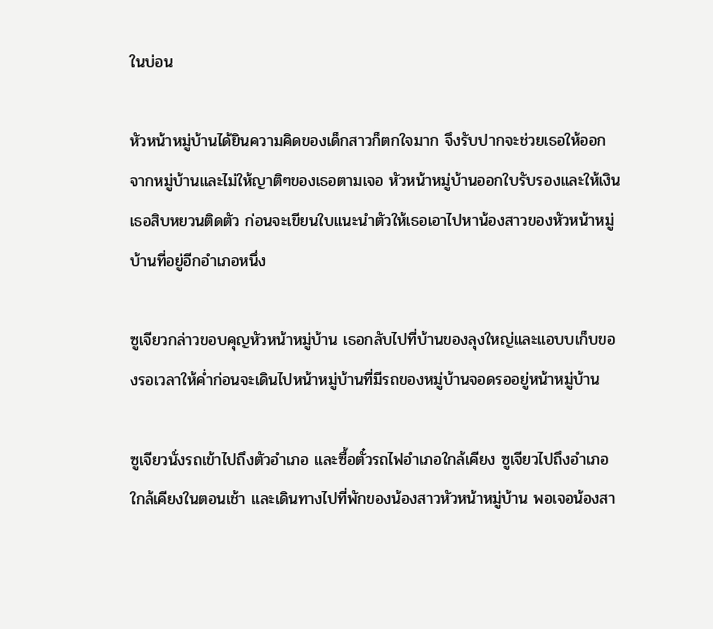ในบ่อน

หัวหน้าหมู่บ้านได้ยินความคิดของเด็กสาวก็ตกใจมาก จึงรับปากจะช่วยเธอให้ออกจากหมู่บ้านและไม่ให้ญาติๆของเธอตามเจอ หัวหน้าหมู่บ้านออกใบรับรองและให้เงินเธอสิบหยวนติดตัว ก่อนจะเขียนใบแนะนำตัวให้เธอเอาไปหาน้องสาวของหัวหน้าหมู่บ้านที่อยู่อีกอำเภอหนึ่ง

ซูเจียวกล่าวขอบคุญหัวหน้าหมู่บ้าน เธอกลับไปที่บ้านของลุงใหญ่และแอบบเก็บของรอเวลาให้ค่ำก่อนจะเดินไปหน้าหมู่บ้านที่มีรถของหมู่บ้านจอดรออยู่หน้าหมู่บ้าน

ซูเจียวนั่งรถเข้าไปถึงตัวอำเภอ และซื้อตั๋วรถไฟอำเภอใกล้เคียง ซูเจียวไปถึงอำเภอใกล้เคียงในตอนเช้า และเดินทางไปที่พักของน้องสาวหัวหน้าหมู่บ้าน พอเจอน้องสา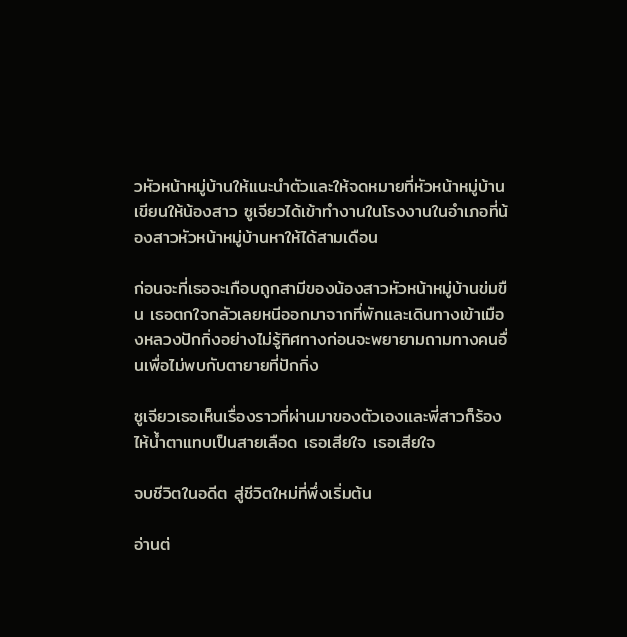วหัวหน้าหมู่บ้านให้แนะนำตัวและให้จดหมายที่หัวหน้าหมู่บ้านเขียนให้น้องสาว ซูเจียวได้เข้าทำงานในโรงงานในอำเภอที่น้องสาวหัวหน้าหมู่บ้านหาให้ได้สามเดือน

ก่อนจะที่เธอจะเกือบถูกสามีของน้องสาวหัวหน้าหมู่บ้านข่มขืน เธอตกใจกลัวเลยหนีออกมาจากที่พักและเดินทางเข้าเมืองหลวงปักกิ่งอย่างไม่รู้ทิศทางก่อนจะพยายามถามทางคนอื่นเพื่อไม่พบกับตายายที่ปักกิ่ง

ซูเจียวเธอเห็นเรื่องราวที่ผ่านมาของตัวเองและพี่สาวก็ร้องไห้น้ำตาแทบเป็นสายเลือด เธอเสียใจ เธอเสียใจ

จบชีวิตในอดีต สู่ชีวิตใหม่ที่พึ่งเริ่มต้น

อ่านต่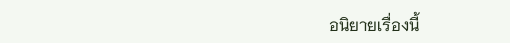อนิยายเรื่องนี้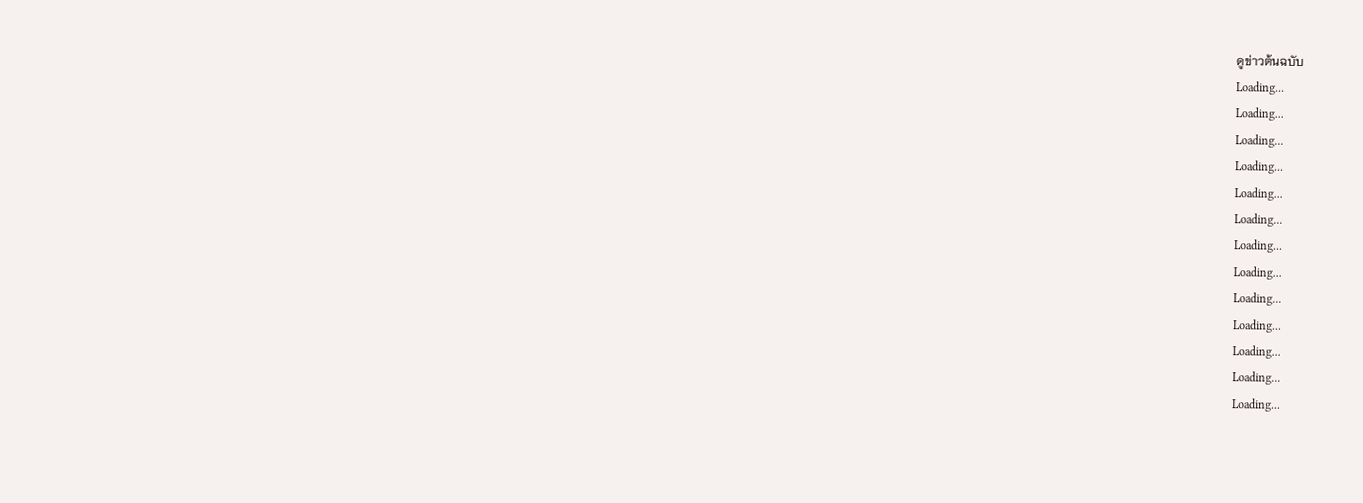ดูข่าวต้นฉบับ
Loading...
Loading...
Loading...
Loading...
Loading...
Loading...
Loading...
Loading...
Loading...
Loading...
Loading...
Loading...
Loading...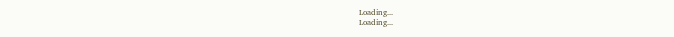Loading...
Loading...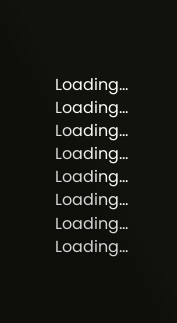Loading...
Loading...
Loading...
Loading...
Loading...
Loading...
Loading...
Loading...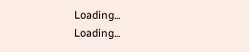Loading...
Loading...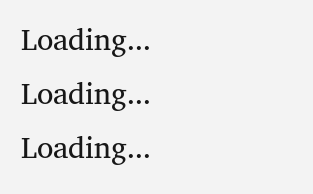Loading...
Loading...
Loading...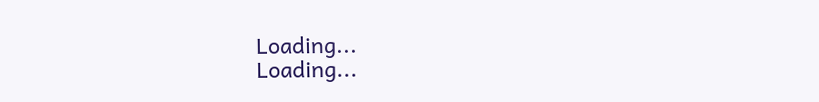Loading...
Loading...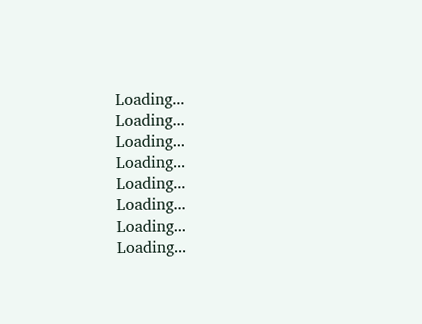Loading...
Loading...
Loading...
Loading...
Loading...
Loading...
Loading...
Loading...